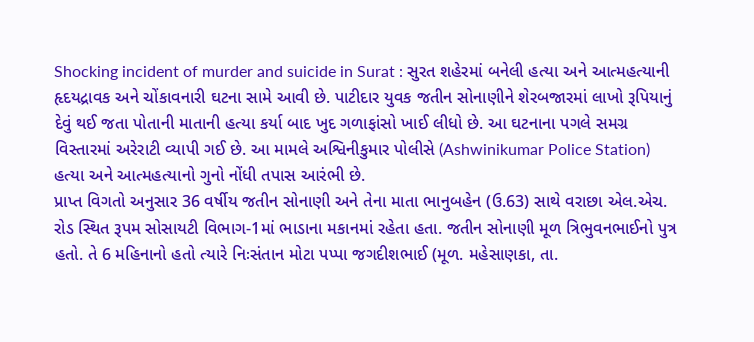Shocking incident of murder and suicide in Surat : સુરત શહેરમાં બનેલી હત્યા અને આત્મહત્યાની હૃદયદ્રાવક અને ચોંકાવનારી ઘટના સામે આવી છે. પાટીદાર યુવક જતીન સોનાણીને શેરબજારમાં લાખો રૂપિયાનું દેવું થઈ જતા પોતાની માતાની હત્યા કર્યા બાદ ખુદ ગળાફાંસો ખાઈ લીધો છે. આ ઘટનાના પગલે સમગ્ર વિસ્તારમાં અરેરાટી વ્યાપી ગઈ છે. આ મામલે અશ્વિનીકુમાર પોલીસે (Ashwinikumar Police Station) હત્યા અને આત્મહત્યાનો ગુનો નોંધી તપાસ આરંભી છે.
પ્રાપ્ત વિગતો અનુસાર 36 વર્ષીય જતીન સોનાણી અને તેના માતા ભાનુબહેન (ઉ.63) સાથે વરાછા એલ.એચ. રોડ સ્થિત રૂપમ સોસાયટી વિભાગ-1માં ભાડાના મકાનમાં રહેતા હતા. જતીન સોનાણી મૂળ ત્રિભુવનભાઈનો પુત્ર હતો. તે 6 મહિનાનો હતો ત્યારે નિઃસંતાન મોટા પપ્પા જગદીશભાઈ (મૂળ. મહેસાણકા, તા.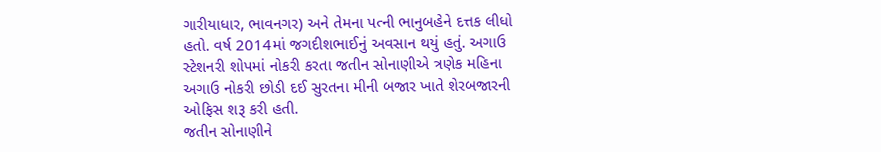ગારીયાધાર, ભાવનગર) અને તેમના પત્ની ભાનુબહેને દત્તક લીધો હતો. વર્ષ 2014માં જગદીશભાઈનું અવસાન થયું હતું. અગાઉ સ્ટેશનરી શોપમાં નોકરી કરતા જતીન સોનાણીએ ત્રણેક મહિના અગાઉ નોકરી છોડી દઈ સુરતના મીની બજાર ખાતે શેરબજારની ઓફિસ શરૂ કરી હતી.
જતીન સોનાણીને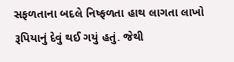સફળતાના બદલે નિષ્ફળતા હાથ લાગતા લાખો રૂપિયાનું દેવું થઈ ગયું હતું. જેથી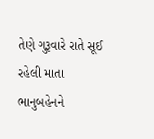તેણે ગુરૂવારે રાતે સૂઈ રહેલી માતા ભાનુબહેનને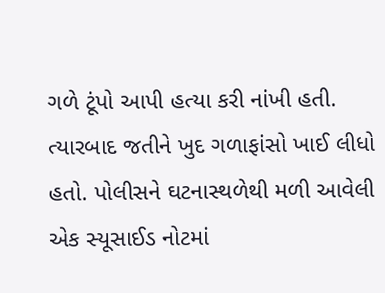ગળે ટૂંપો આપી હત્યા કરી નાંખી હતી. ત્યારબાદ જતીને ખુદ ગળાફાંસો ખાઈ લીધો હતો. પોલીસને ઘટનાસ્થળેથી મળી આવેલી એક સ્યૂસાઈડ નોટમાં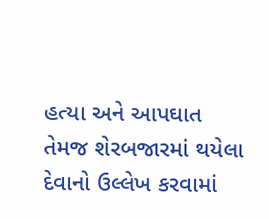હત્યા અને આપઘાત તેમજ શેરબજારમાં થયેલા દેવાનો ઉલ્લેખ કરવામાં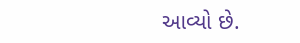આવ્યો છે.